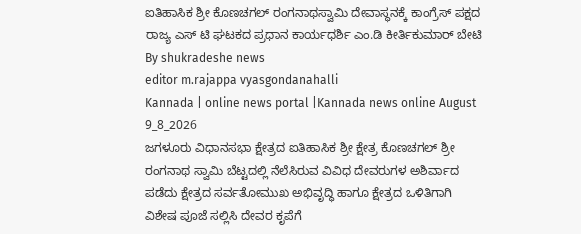ಐತಿಹಾಸಿಕ ಶ್ರೀ ಕೊಣಚಗಲ್ ರಂಗನಾಥಸ್ವಾಮಿ ದೇವಾಸ್ಥನಕ್ಕೆ ಕಾಂಗ್ರೆಸ್ ಪಕ್ಷದ ರಾಜ್ಯ ಎಸ್ ಟಿ ಘಟಕದ ಪ್ರಧಾನ ಕಾರ್ಯಧರ್ಶಿ ಎಂ.ಡಿ ಕೀರ್ತಿಕುಮಾರ್ ಬೇಟಿ
By shukradeshe news
editor m.rajappa vyasgondanahalli
Kannada | online news portal |Kannada news online August 9_8_2026
ಜಗಳೂರು ವಿಧಾನಸಭಾ ಕ್ಷೇತ್ರದ ಐತಿಹಾಸಿಕ ಶ್ರೀ ಕ್ಷೇತ್ರ ಕೊಣಚಗಲ್ ಶ್ರೀ ರಂಗನಾಥ ಸ್ವಾಮಿ ಬೆಟ್ಟದಲ್ಲಿ ನೆಲೆಸಿರುವ ವಿವಿಧ ದೇವರುಗಳ ಅಶಿರ್ವಾದ ಪಡೆದು ಕ್ಷೇತ್ರದ ಸರ್ವತೋಮುಖ ಅಭಿವೃದ್ಧಿ ಹಾಗೂ ಕ್ಷೇತ್ರದ ಒಳಿತಿಗಾಗಿ ವಿಶೇಷ ಪೂಜೆ ಸಲ್ಲಿಸಿ ದೇವರ ಕೃಪೆಗೆ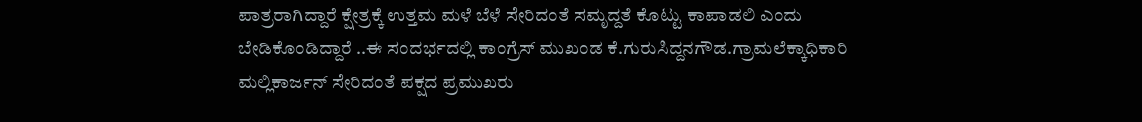ಪಾತ್ರರಾಗಿದ್ದಾರೆ ಕ್ಷೇತ್ರಕ್ಕೆ ಉತ್ತಮ ಮಳೆ ಬೆಳೆ ಸೇರಿದಂತೆ ಸಮೃದ್ದತೆ ಕೊಟ್ಟು ಕಾಪಾಡಲಿ ಎಂದು ಬೇಡಿಕೊಂಡಿದ್ದಾರೆ ..ಈ ಸಂದರ್ಭದಲ್ಲಿ ಕಾಂಗ್ರೆಸ್ ಮುಖಂಡ ಕೆ.ಗುರುಸಿದ್ದನಗೌಡ.ಗ್ರಾಮಲೆಕ್ಕಾಧಿಕಾರಿ ಮಲ್ಲಿಕಾರ್ಜನ್ ಸೇರಿದಂತೆ ಪಕ್ಷದ ಪ್ರಮುಖರು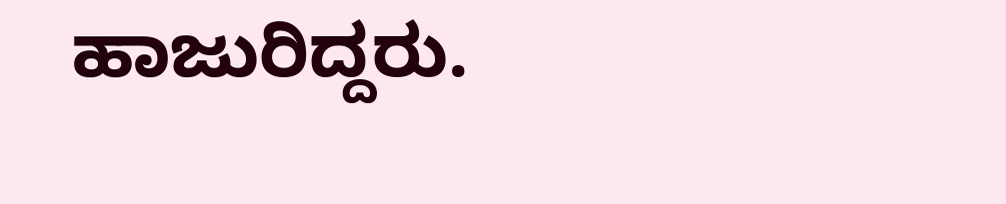ಹಾಜುರಿದ್ದರು.